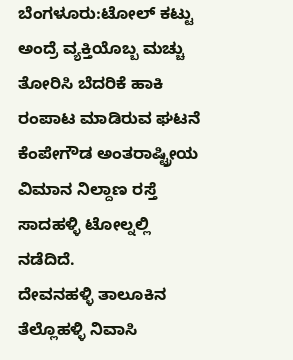ಬೆಂಗಳೂರು:ಟೋಲ್ ಕಟ್ಟು ಅಂದ್ರೆ ವ್ಯಕ್ತಿಯೊಬ್ಬ ಮಚ್ಚು ತೋರಿಸಿ ಬೆದರಿಕೆ ಹಾಕಿ ರಂಪಾಟ ಮಾಡಿರುವ ಘಟನೆ ಕೆಂಪೇಗೌಡ ಅಂತರಾಷ್ಟ್ರೀಯ ವಿಮಾನ ನಿಲ್ದಾಣ ರಸ್ತೆ ಸಾದಹಳ್ಳಿ ಟೋಲ್ನಲ್ಲಿ ನಡೆದಿದೆ.
ದೇವನಹಳ್ಳಿ ತಾಲೂಕಿನ ತೆಲ್ಲೊಹಳ್ಳಿ ನಿವಾಸಿ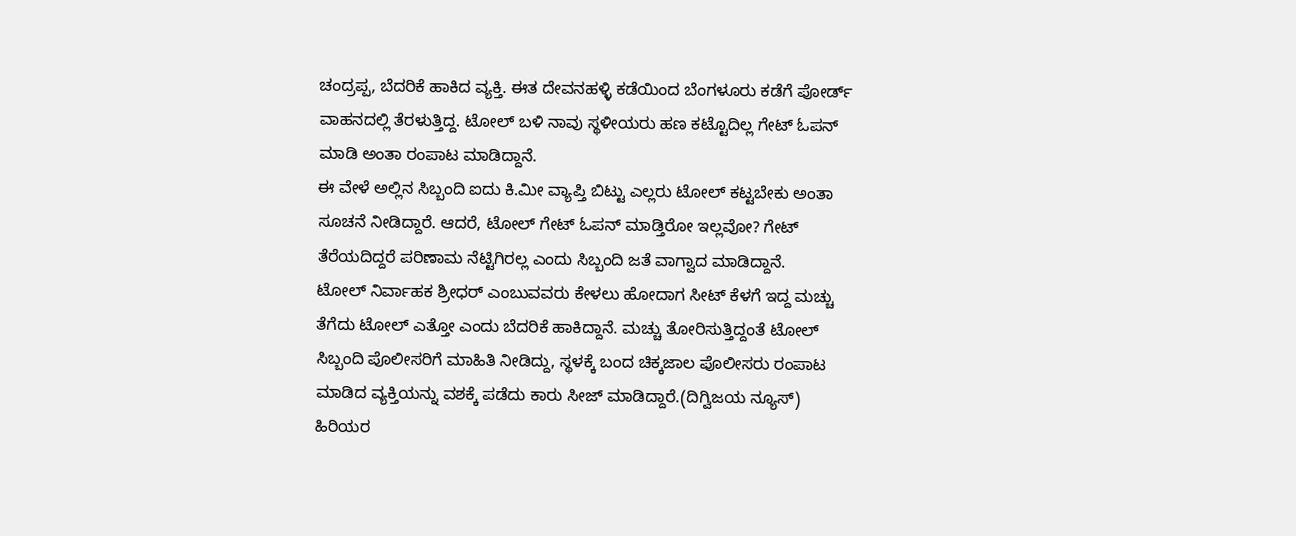ಚಂದ್ರಪ್ಪ, ಬೆದರಿಕೆ ಹಾಕಿದ ವ್ಯಕ್ತಿ. ಈತ ದೇವನಹಳ್ಳಿ ಕಡೆಯಿಂದ ಬೆಂಗಳೂರು ಕಡೆಗೆ ಪೋರ್ಡ್ ವಾಹನದಲ್ಲಿ ತೆರಳುತ್ತಿದ್ದ. ಟೋಲ್ ಬಳಿ ನಾವು ಸ್ಥಳೀಯರು ಹಣ ಕಟ್ಟೊದಿಲ್ಲ ಗೇಟ್ ಓಪನ್ ಮಾಡಿ ಅಂತಾ ರಂಪಾಟ ಮಾಡಿದ್ದಾನೆ.
ಈ ವೇಳೆ ಅಲ್ಲಿನ ಸಿಬ್ಬಂದಿ ಐದು ಕಿ.ಮೀ ವ್ಯಾಪ್ತಿ ಬಿಟ್ಟು ಎಲ್ಲರು ಟೋಲ್ ಕಟ್ಟಬೇಕು ಅಂತಾ ಸೂಚನೆ ನೀಡಿದ್ದಾರೆ. ಆದರೆ, ಟೋಲ್ ಗೇಟ್ ಓಪನ್ ಮಾಡ್ತಿರೋ ಇಲ್ಲವೋ? ಗೇಟ್ ತೆರೆಯದಿದ್ದರೆ ಪರಿಣಾಮ ನೆಟ್ಟಿಗಿರಲ್ಲ ಎಂದು ಸಿಬ್ಬಂದಿ ಜತೆ ವಾಗ್ವಾದ ಮಾಡಿದ್ದಾನೆ.
ಟೋಲ್ ನಿರ್ವಾಹಕ ಶ್ರೀಧರ್ ಎಂಬುವವರು ಕೇಳಲು ಹೋದಾಗ ಸೀಟ್ ಕೆಳಗೆ ಇದ್ದ ಮಚ್ಚು ತೆಗೆದು ಟೋಲ್ ಎತ್ತೋ ಎಂದು ಬೆದರಿಕೆ ಹಾಕಿದ್ದಾನೆ. ಮಚ್ಚು ತೋರಿಸುತ್ತಿದ್ದಂತೆ ಟೋಲ್ ಸಿಬ್ಬಂದಿ ಪೊಲೀಸರಿಗೆ ಮಾಹಿತಿ ನೀಡಿದ್ದು, ಸ್ಥಳಕ್ಕೆ ಬಂದ ಚಿಕ್ಕಜಾಲ ಪೊಲೀಸರು ರಂಪಾಟ ಮಾಡಿದ ವ್ಯಕ್ತಿಯನ್ನು ವಶಕ್ಕೆ ಪಡೆದು ಕಾರು ಸೀಜ್ ಮಾಡಿದ್ದಾರೆ.(ದಿಗ್ವಿಜಯ ನ್ಯೂಸ್)
ಹಿರಿಯರ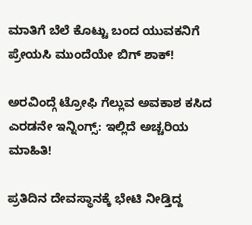ಮಾತಿಗೆ ಬೆಲೆ ಕೊಟ್ಟು ಬಂದ ಯುವಕನಿಗೆ ಪ್ರೇಯಸಿ ಮುಂದೆಯೇ ಬಿಗ್ ಶಾಕ್!

ಅರವಿಂದ್ಗೆ ಟ್ರೋಫಿ ಗೆಲ್ಲುವ ಅವಕಾಶ ಕಸಿದ ಎರಡನೇ ಇನ್ನಿಂಗ್ಸ್: ಇಲ್ಲಿದೆ ಅಚ್ಚರಿಯ ಮಾಹಿತಿ!

ಪ್ರತಿದಿನ ದೇವಸ್ಥಾನಕ್ಕೆ ಭೇಟಿ ನೀಡ್ತಿದ್ದ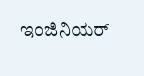ಇಂಜಿನಿಯರ್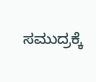ಸಮುದ್ರಕ್ಕೆ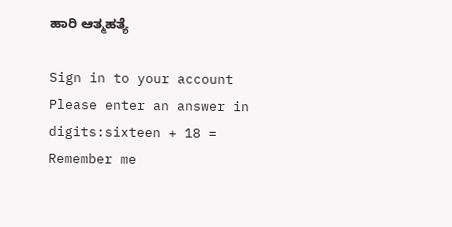ಹಾರಿ ಆತ್ಮಹತ್ಯೆ

Sign in to your account
Please enter an answer in digits:sixteen + 18 =
Remember me